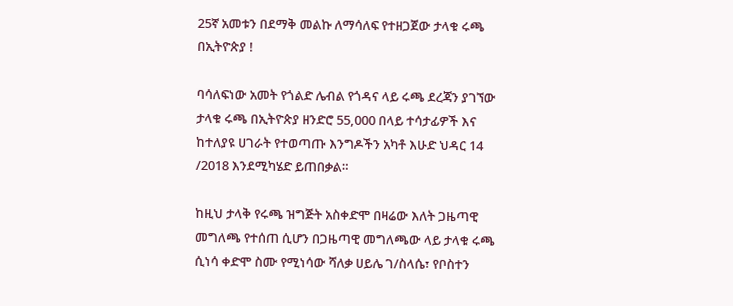25ኛ አመቱን በደማቅ መልኩ ለማሳለፍ የተዘጋጀው ታላቁ ሩጫ በኢትዮጵያ !

ባሳለፍነው አመት የጎልድ ሌብል የጎዳና ላይ ሩጫ ደረጃን ያገኘው ታላቁ ሩጫ በኢትዮጵያ ዘንድሮ 55,000 በላይ ተሳታፊዎች እና ከተለያዩ ሀገራት የተወጣጡ እንግዶችን አካቶ እሁድ ህዳር 14 /2018 እንደሚካሄድ ይጠበቃል።

ከዚህ ታላቅ የሩጫ ዝግጅት አስቀድሞ በዛሬው እለት ጋዜጣዊ መግለጫ የተሰጠ ሲሆን በጋዜጣዊ መግለጫው ላይ ታላቁ ሩጫ ሲነሳ ቀድሞ ስሙ የሚነሳው ሻለቃ ሀይሌ ገ/ስላሴ፣ የቦስተን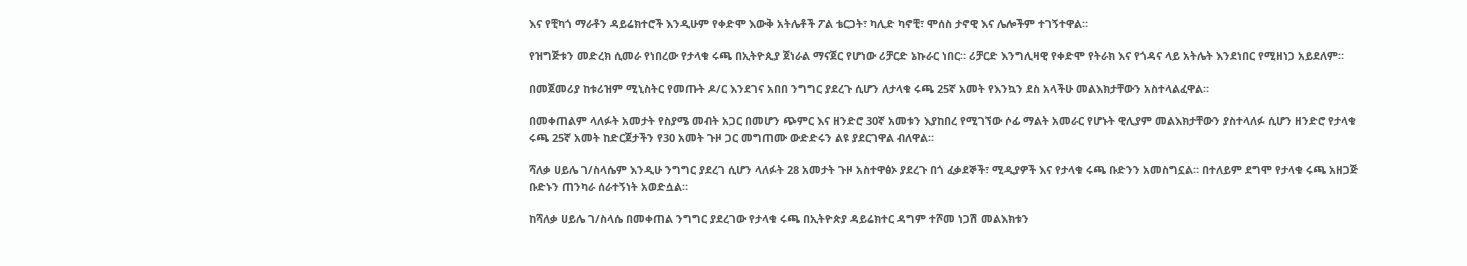እና የቺካጎ ማራቶን ዳይሬክተሮች እንዲሁም የቀድሞ እውቅ አትሌቶች ፖል ቴርጋት፣ ካሊድ ካኖቺ፣ ሞሰስ ታኖዊ እና ሌሎችም ተገኝተዋል።

የዝግጅቱን መድረክ ሲመራ የነበረው የታላቁ ሩጫ በኢትዮጲያ ጀነራል ማናጀር የሆነው ሪቻርድ ኔኩራር ነበር። ሪቻርድ እንግሊዛዊ የቀድሞ የትራክ እና የጎዳና ላይ አትሌት እንደነበር የሚዘነጋ አይደለም።

በመጀመሪያ ከቱሪዝም ሚኒስትር የመጡት ዶ/ር እንደገና አበበ ንግግር ያደረጉ ሲሆን ለታላቁ ሩጫ 25ኛ አመት የእንኳን ደስ አላችሁ መልእክታቸውን አስተላልፈዋል።

በመቀጠልም ላለፉት አመታት የስያሜ መብት አጋር በመሆን ጭምር እና ዘንድሮ 30ኛ አመቱን እያከበረ የሚገኘው ሶፊ ማልት አመራር የሆኑት ዊሊያም መልእክታቸውን ያስተላለፉ ሲሆን ዘንድሮ የታላቁ ሩጫ 25ኛ አመት ከድርጀታችን የ30 አመት ጉዞ ጋር መግጠሙ ውድድሩን ልዩ ያደርገዋል ብለዋል።

ሻለቃ ሀይሌ ገ/ስላሴም እንዲሁ ንግግር ያደረገ ሲሆን ላለፉት 28 አመታት ጉዞ አስተዋፅኦ ያደረጉ በጎ ፈቃደኞች፣ ሚዲያዎች እና የታላቁ ሩጫ ቡድንን አመስግኗል። በተለይም ደግሞ የታላቁ ሩጫ አዘጋጅ ቡድኑን ጠንካራ ሰራተኝነት አወድሷል።

ከሻለቃ ሀይሌ ገ/ስላሴ በመቀጠል ንግግር ያደረገው የታላቁ ሩጫ በኢትዮጵያ ዳይሬክተር ዳግም ተሾመ ነጋሽ መልእክቱን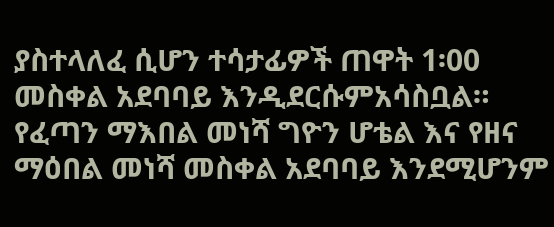ያስተላለፈ ሲሆን ተሳታፊዎች ጠዋት 1፡00 መስቀል አደባባይ እንዲደርሱምአሳስቧል። የፈጣን ማእበል መነሻ ግዮን ሆቴል እና የዘና ማዕበል መነሻ መስቀል አደባባይ እንደሚሆንም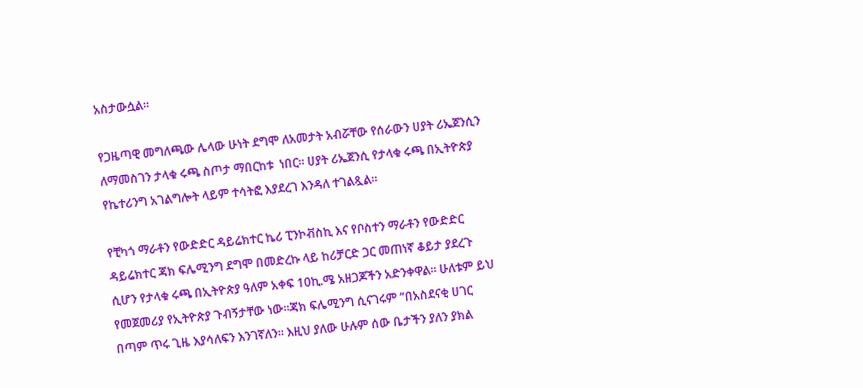አስታውሷል፡፡

የጋዜጣዊ መግለጫው ሌላው ሁነት ደግሞ ለአመታት አብሯቸው የሰራውን ሀያት ሪኤጀንሲን ለማመስገን ታላቁ ሩጫ ስጦታ ማበርከቱ  ነበር። ሀያት ሪኤጀንሲ የታላቁ ሩጫ በኢትዮጵያ የኬተሪንግ አገልግሎት ላይም ተሳትፎ እያደረገ እንዳለ ተገልጿል።

የቺካጎ ማራቶን የውድድር ዳይሬክተር ኬሪ ፒንኮቭስኪ እና የቦስተን ማራቶን የውድድር ዳይሬክተር ጃክ ፍሌሚንግ ደግሞ በመድረኩ ላይ ከሪቻርድ ጋር መጠነኛ ቆይታ ያደረጉ ሲሆን የታላቁ ሩጫ በኢትዮጵያ ዓለም አቀፍ 10ኪ.ሜ አዘጋጆችን አድንቀዋል። ሁለቱም ይህ የመጀመሪያ የኢትዮጵያ ጉብኝታቸው ነው።ጃክ ፍሌሚንግ ሲናገሩም “በአስደናቂ ሀገር በጣም ጥሩ ጊዜ እያሳለፍን እንገኛለን። እዚህ ያለው ሁሉም ሰው ቤታችን ያለን ያክል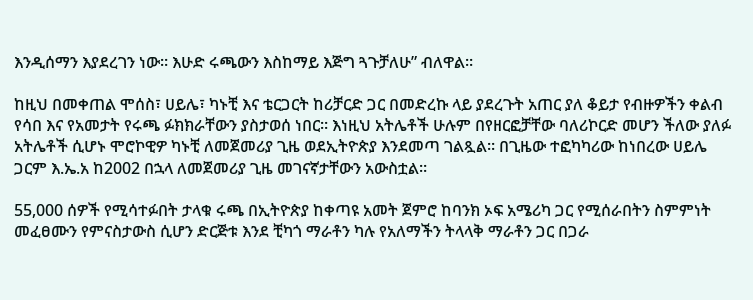እንዲሰማን እያደረገን ነው። እሁድ ሩጫውን እስከማይ እጅግ ጓጉቻለሁ” ብለዋል።

ከዚህ በመቀጠል ሞሰስ፣ ሀይሌ፣ ካኑቺ እና ቴርጋርት ከሪቻርድ ጋር በመድረኩ ላይ ያደረጉት አጠር ያለ ቆይታ የብዙዎችን ቀልብ የሳበ እና የአመታት የሩጫ ፉክክራቸውን ያስታወሰ ነበር። እነዚህ አትሌቶች ሁሉም በየዘርፎቻቸው ባለሪኮርድ መሆን ችለው ያለፉ አትሌቶች ሲሆኑ ሞሮኮዊዎ ካኑቺ ለመጀመሪያ ጊዜ ወደኢትዮጵያ እንደመጣ ገልጿል። በጊዜው ተፎካካሪው ከነበረው ሀይሌ ጋርም እ.ኤ.አ ከ2002 በኋላ ለመጀመሪያ ጊዜ መገናኛታቸውን አውስቷል።

55,000 ሰዎች የሚሳተፉበት ታላቁ ሩጫ በኢትዮጵያ ከቀጣዩ አመት ጀምሮ ከባንክ ኦፍ አሜሪካ ጋር የሚሰራበትን ስምምነት መፈፀሙን የምናስታውስ ሲሆን ድርጅቱ እንደ ቺካጎ ማራቶን ካሉ የአለማችን ትላላቅ ማራቶን ጋር በጋራ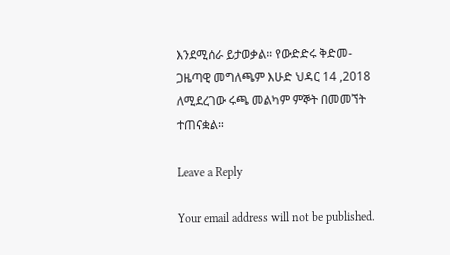እንደሚሰራ ይታወቃል። የውድድሩ ቅድመ-ጋዜጣዊ መግለጫም እሁድ ህዳር 14 ,2018 ለሚደረገው ሩጫ መልካም ምኞት በመመኘት ተጠናቋል።

Leave a Reply

Your email address will not be published.